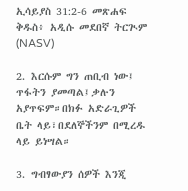ኢሳይያስ 31:2-6 መጽሐፍ ቅዱስ፥ አዲሱ መደበኛ ትርጒም (NASV)

2. እርሱም ግን ጠቢብ ነው፤ ጥፋትን ያመጣል፤ቃሉን አያጥፍም።በክፉ አድራጊዎች ቤት ላይ፣በደለኞችንም በሚረዱ ላይ ይነሣል።

3. ግብፃውያን ሰዎች እንጂ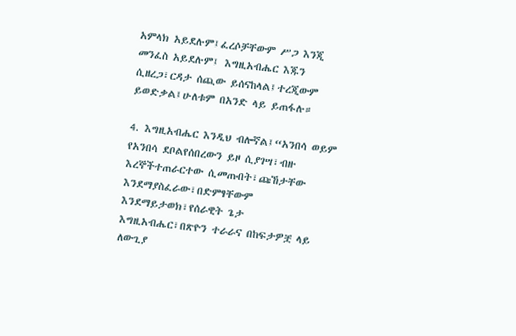አምላክ አይደሉም፤ፈረሶቻቸውም ሥጋ እንጂ መንፈስ አይደሉም፤ እግዚአብሔር እጁን ሲዘረጋ፣ርዳታ ሰጪው ይሰናከላል፤ተረጂውም ይወድቃል፤ሁለቱም በአንድ ላይ ይጠፋሉ።

4. እግዚአብሔር እንዲህ ብሎኛል፤“አንበሳ ወይም የአንበሳ ደቦልየሰበረውን ይዞ ሲያገሣ፣ብዙ እረኞችተጠራርተው ሲመጡበት፣ጩኸታቸው እንደማያስፈራው፣በድምፃቸውም እንደማይታወክ፣የሰራዊት ጌታ እግዚአብሔር፣በጽዮን ተራራና በከፍታዎቿ ላይ ለውጊያ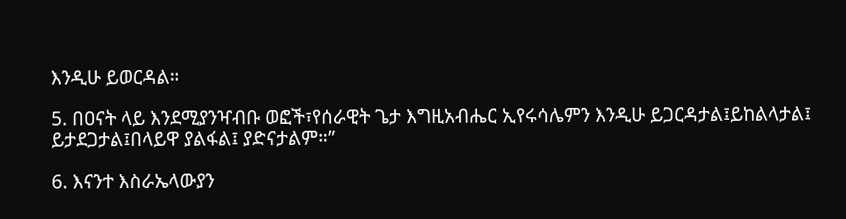እንዲሁ ይወርዳል።

5. በዐናት ላይ እንደሚያንዣብቡ ወፎች፣የሰራዊት ጌታ እግዚአብሔር ኢየሩሳሌምን እንዲሁ ይጋርዳታል፤ይከልላታል፤ ይታደጋታል፤በላይዋ ያልፋል፤ ያድናታልም።”

6. እናንተ እስራኤላውያን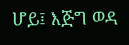ሆይ፤ እጅግ ወዳ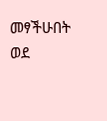መፃችሁበት ወደ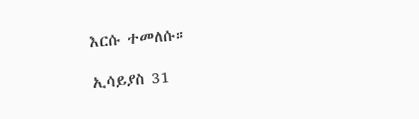እርሱ ተመለሱ።

ኢሳይያስ 31